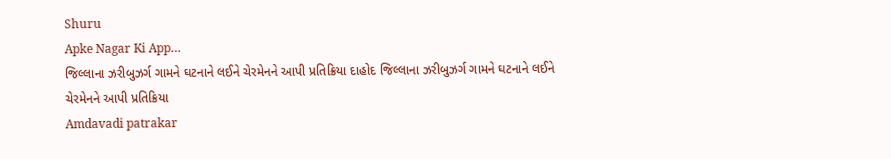Shuru
Apke Nagar Ki App…
જિલ્લાના ઝરીબુઝર્ગ ગામને ઘટનાને લઈને ચેરમેનને આપી પ્રતિક્રિયા દાહોદ જિલ્લાના ઝરીબુઝર્ગ ગામને ઘટનાને લઈને ચેરમેનને આપી પ્રતિક્રિયા
Amdavadi patrakar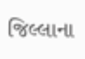જિલ્લાના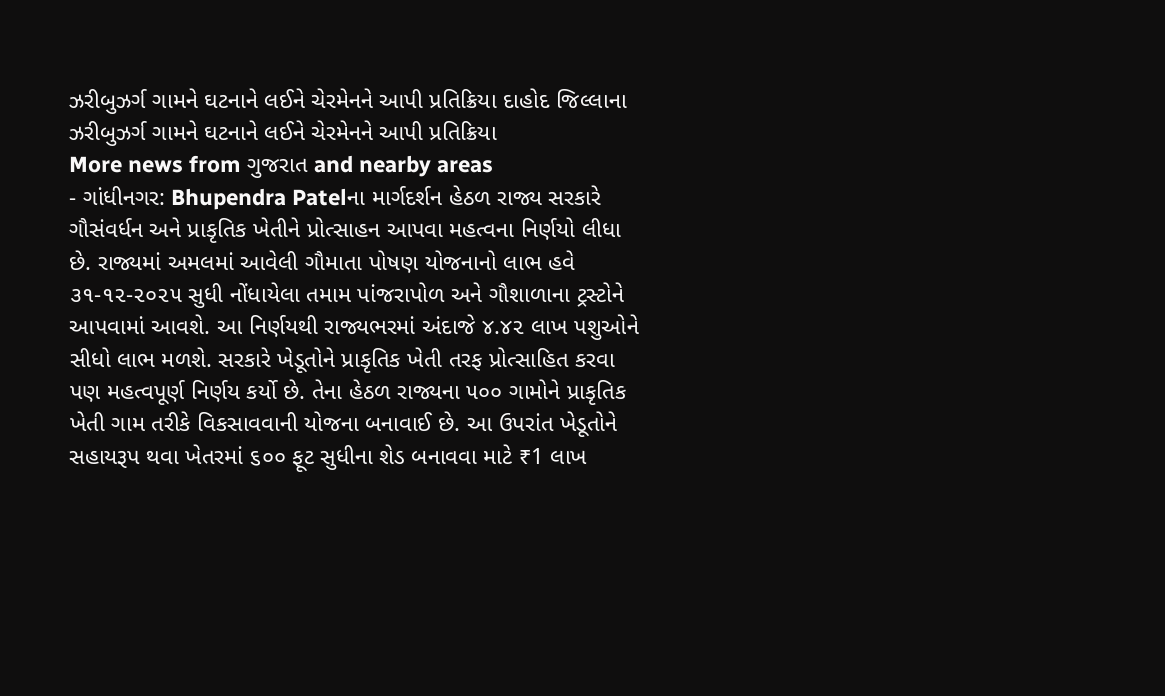ઝરીબુઝર્ગ ગામને ઘટનાને લઈને ચેરમેનને આપી પ્રતિક્રિયા દાહોદ જિલ્લાના ઝરીબુઝર્ગ ગામને ઘટનાને લઈને ચેરમેનને આપી પ્રતિક્રિયા
More news from ગુજરાત and nearby areas
- ગાંધીનગર: Bhupendra Patelના માર્ગદર્શન હેઠળ રાજ્ય સરકારે ગૌસંવર્ધન અને પ્રાકૃતિક ખેતીને પ્રોત્સાહન આપવા મહત્વના નિર્ણયો લીધા છે. રાજ્યમાં અમલમાં આવેલી ગૌમાતા પોષણ યોજનાનો લાભ હવે ૩૧-૧૨-૨૦૨૫ સુધી નોંધાયેલા તમામ પાંજરાપોળ અને ગૌશાળાના ટ્રસ્ટોને આપવામાં આવશે. આ નિર્ણયથી રાજ્યભરમાં અંદાજે ૪.૪૨ લાખ પશુઓને સીધો લાભ મળશે. સરકારે ખેડૂતોને પ્રાકૃતિક ખેતી તરફ પ્રોત્સાહિત કરવા પણ મહત્વપૂર્ણ નિર્ણય કર્યો છે. તેના હેઠળ રાજ્યના ૫૦૦ ગામોને પ્રાકૃતિક ખેતી ગામ તરીકે વિકસાવવાની યોજના બનાવાઈ છે. આ ઉપરાંત ખેડૂતોને સહાયરૂપ થવા ખેતરમાં ૬૦૦ ફૂટ સુધીના શેડ બનાવવા માટે ₹1 લાખ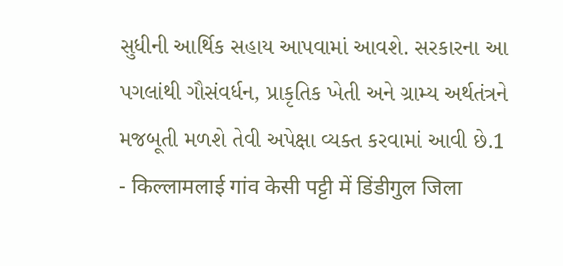સુધીની આર્થિક સહાય આપવામાં આવશે. સરકારના આ પગલાંથી ગૌસંવર્ધન, પ્રાકૃતિક ખેતી અને ગ્રામ્ય અર્થતંત્રને મજબૂતી મળશે તેવી અપેક્ષા વ્યક્ત કરવામાં આવી છે.1
- किल्लामलाई गांव केसी पट्टी में डिंडीगुल जिला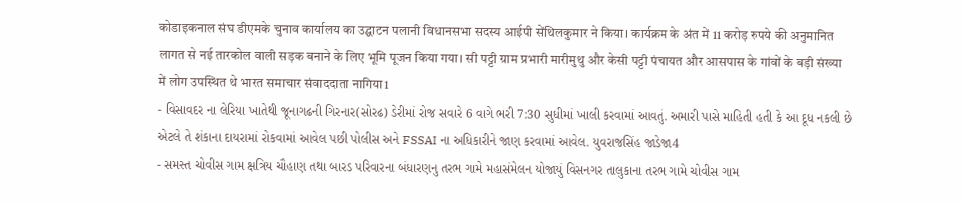कोडाइकनाल संघ डीएमके चुनाव कार्यालय का उद्घाटन पलानी विधानसभा सदस्य आईपी सेंथिलकुमार ने किया। कार्यक्रम के अंत में 11 करोड़ रुपये की अनुमानित लागत से नई तारकोल वाली सड़क बनाने के लिए भूमि पूजन किया गया। सी पट्टी ग्राम प्रभारी मारीमुथु और केसी पट्टी पंचायत और आसपास के गांवों के बड़ी संख्या में लोग उपस्थित थे भारत समाचार संवाददाता नागिया1
- વિસાવદર ના લેરિયા ખાતેથી જૂનાગઢની ગિરનાર(સોરઢ) ડેરીમાં રોજ સવારે 6 વાગે ભરી 7:30 સુધીમાં ખાલી કરવામાં આવતું. અમારી પાસે માહિતી હતી કે આ દૂધ નકલી છે એટલે તે શંકાના દાયરામાં રોકવામાં આવેલ પછી પોલીસ અને FSSAI ના અધિકારીને જાણ કરવામાં આવેલ. યુવરાજસિંહ જાડેજા4
- સમસ્ત ચોવીસ ગામ ક્ષત્રિય ચૌહાણ તથા બારડ પરિવારના બંધારણનુ તરભ ગામે મહાસંમેલન યોજાયું વિસનગર તાલુકાના તરભ ગામે ચોવીસ ગામ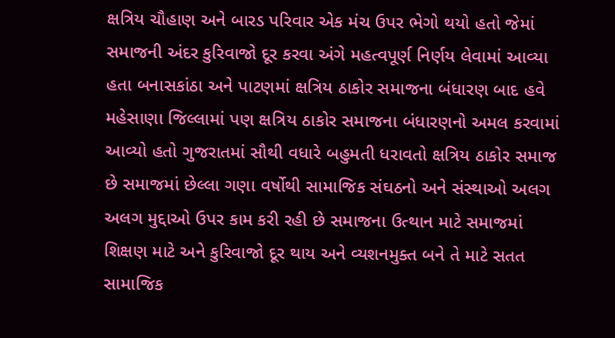ક્ષત્રિય ચૌહાણ અને બારડ પરિવાર એક મંચ ઉપર ભેગો થયો હતો જેમાં સમાજની અંદર કુરિવાજો દૂર કરવા અંગે મહત્વપૂર્ણ નિર્ણય લેવામાં આવ્યા હતા બનાસકાંઠા અને પાટણમાં ક્ષત્રિય ઠાકોર સમાજના બંધારણ બાદ હવે મહેસાણા જિલ્લામાં પણ ક્ષત્રિય ઠાકોર સમાજના બંધારણનો અમલ કરવામાં આવ્યો હતો ગુજરાતમાં સૌથી વધારે બહુમતી ધરાવતો ક્ષત્રિય ઠાકોર સમાજ છે સમાજમાં છેલ્લા ગણા વર્ષોથી સામાજિક સંઘઠનો અને સંસ્થાઓ અલગ અલગ મુદ્દાઓ ઉપર કામ કરી રહી છે સમાજના ઉત્થાન માટે સમાજમાં શિક્ષણ માટે અને કુરિવાજો દૂર થાય અને વ્યશનમુક્ત બને તે માટે સતત સામાજિક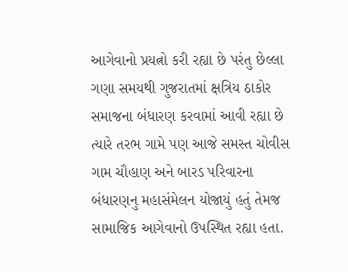આગેવાનો પ્રયત્નો કરી રહ્યા છે પરંતુ છેલ્લા ગણા સમયથી ગુજરાતમાં ક્ષત્રિય ઠાકોર સમાજના બંધારણ કરવામાં આવી રહ્યા છે ત્યારે તરભ ગામે પણ આજે સમસ્ત ચોવીસ ગામ ચૌહાણ અને બારડ પરિવારના બંધારણનુ મહાસંમેલન યોજાયું હતું તેમજ સામાજિક આગેવાનો ઉપસ્થિત રહ્યા હતા.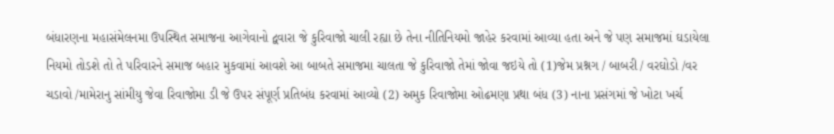બંધારણના મહાસંમેલનમા ઉપસ્થિત સમાજના આગેવાનો દ્વવારા જે કુરિવાજો ચાલી રહ્યા છે તેના નીતિનિયમો જાહેર કરવામાં આવ્યા હતા અને જે પણ સમાજમાં ઘડાયેલા નિયમો તોડશે તો તે પરિવારને સમાજ બહાર મુકવામાં આવશે આ બાબતે સમાજમા ચાલતા જે કુરિવાજો તેમાં જોવા જઇયે તો (1)જેમ પ્રશ્નગ / બાબરી / વરઘોડો /વર ચડાવો /મામેરાનુ સાંમીયુ જેવા રિવાજોમા ડી જે ઉપર સંપૂર્ણ પ્રતિબંધ કરવામાં આવ્યો (2) અમુક રિવાજોમા ઓઢમણા પ્રથા બંધ (3) નાના પ્રસંગમાં જે ખોટા ખર્ચ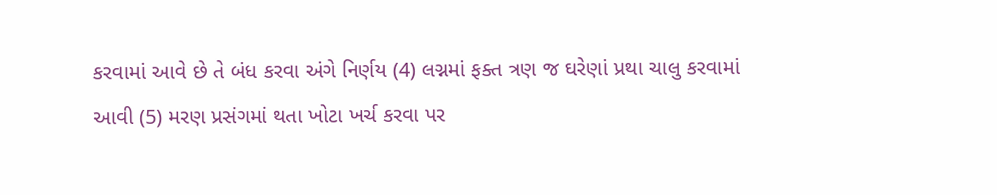કરવામાં આવે છે તે બંધ કરવા અંગે નિર્ણય (4) લગ્નમાં ફક્ત ત્રણ જ ઘરેણાં પ્રથા ચાલુ કરવામાં આવી (5) મરણ પ્રસંગમાં થતા ખોટા ખર્ચ કરવા પર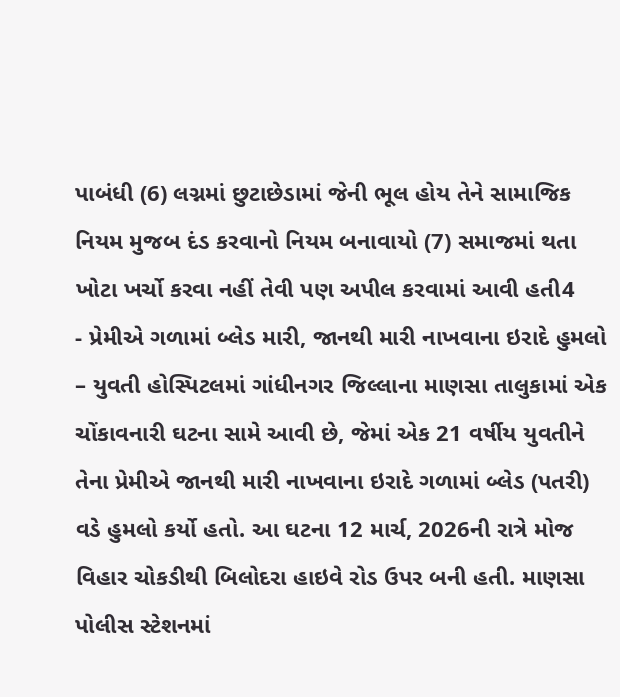પાબંધી (6) લગ્નમાં છુટાછેડામાં જેની ભૂલ હોય તેને સામાજિક નિયમ મુજબ દંડ કરવાનો નિયમ બનાવાયો (7) સમાજમાં થતા ખોટા ખર્ચો કરવા નહીં તેવી પણ અપીલ કરવામાં આવી હતી4
- પ્રેમીએ ગળામાં બ્લેડ મારી, જાનથી મારી નાખવાના ઇરાદે હુમલો – યુવતી હોસ્પિટલમાં ગાંધીનગર જિલ્લાના માણસા તાલુકામાં એક ચોંકાવનારી ઘટના સામે આવી છે, જેમાં એક 21 વર્ષીય યુવતીને તેના પ્રેમીએ જાનથી મારી નાખવાના ઇરાદે ગળામાં બ્લેડ (પતરી) વડે હુમલો કર્યો હતો. આ ઘટના 12 માર્ચ, 2026ની રાત્રે મોજ વિહાર ચોકડીથી બિલોદરા હાઇવે રોડ ઉપર બની હતી. માણસા પોલીસ સ્ટેશનમાં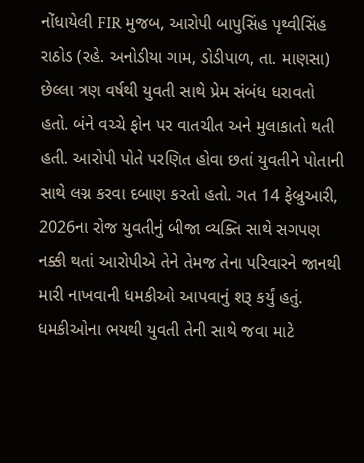નોંધાયેલી FIR મુજબ, આરોપી બાપુસિંહ પૃથ્વીસિંહ રાઠોડ (રહે. અનોડીયા ગામ, ડોડીપાળ, તા. માણસા) છેલ્લા ત્રણ વર્ષથી યુવતી સાથે પ્રેમ સંબંધ ધરાવતો હતો. બંને વચ્ચે ફોન પર વાતચીત અને મુલાકાતો થતી હતી. આરોપી પોતે પરણિત હોવા છતાં યુવતીને પોતાની સાથે લગ્ન કરવા દબાણ કરતો હતો. ગત 14 ફેબ્રુઆરી, 2026ના રોજ યુવતીનું બીજા વ્યક્તિ સાથે સગપણ નક્કી થતાં આરોપીએ તેને તેમજ તેના પરિવારને જાનથી મારી નાખવાની ધમકીઓ આપવાનું શરૂ કર્યું હતું. ધમકીઓના ભયથી યુવતી તેની સાથે જવા માટે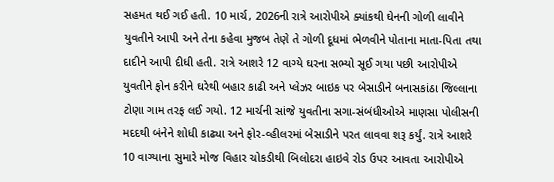સહમત થઈ ગઈ હતી. 10 માર્ચ, 2026ની રાત્રે આરોપીએ ક્યાંકથી ઘેનની ગોળી લાવીને યુવતીને આપી અને તેના કહેવા મુજબ તેણે તે ગોળી દૂધમાં ભેળવીને પોતાના માતા-પિતા તથા દાદીને આપી દીધી હતી. રાત્રે આશરે 12 વાગ્યે ઘરના સભ્યો સૂઈ ગયા પછી આરોપીએ યુવતીને ફોન કરીને ઘરેથી બહાર કાઢી અને પ્લેઝર બાઇક પર બેસાડીને બનાસકાંઠા જિલ્લાના ટોણા ગામ તરફ લઈ ગયો. 12 માર્ચની સાંજે યુવતીના સગા-સંબંધીઓએ માણસા પોલીસની મદદથી બંનેને શોધી કાઢ્યા અને ફોર-વ્હીલરમાં બેસાડીને પરત લાવવા શરૂ કર્યું. રાત્રે આશરે 10 વાગ્યાના સુમારે મોજ વિહાર ચોકડીથી બિલોદરા હાઇવે રોડ ઉપર આવતા આરોપીએ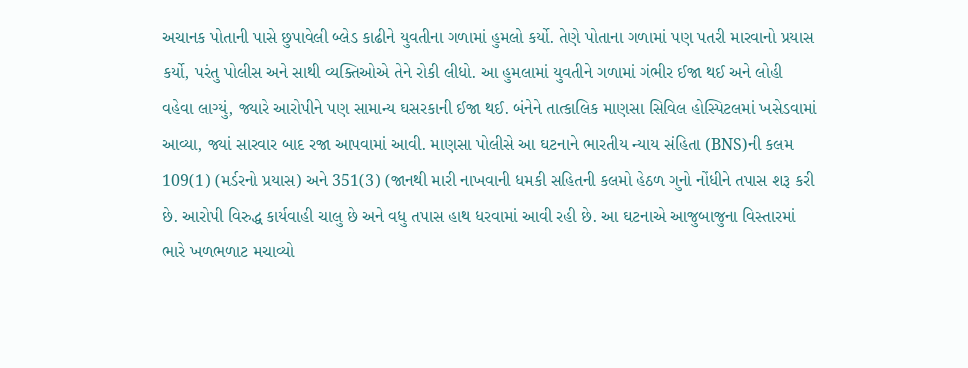અચાનક પોતાની પાસે છુપાવેલી બ્લેડ કાઢીને યુવતીના ગળામાં હુમલો કર્યો. તેણે પોતાના ગળામાં પણ પતરી મારવાનો પ્રયાસ કર્યો, પરંતુ પોલીસ અને સાથી વ્યક્તિઓએ તેને રોકી લીધો. આ હુમલામાં યુવતીને ગળામાં ગંભીર ઈજા થઈ અને લોહી વહેવા લાગ્યું, જ્યારે આરોપીને પણ સામાન્ય ઘસરકાની ઈજા થઈ. બંનેને તાત્કાલિક માણસા સિવિલ હોસ્પિટલમાં ખસેડવામાં આવ્યા, જ્યાં સારવાર બાદ રજા આપવામાં આવી. માણસા પોલીસે આ ઘટનાને ભારતીય ન્યાય સંહિતા (BNS)ની કલમ 109(1) (મર્ડરનો પ્રયાસ) અને 351(3) (જાનથી મારી નાખવાની ધમકી સહિતની કલમો હેઠળ ગુનો નોંધીને તપાસ શરૂ કરી છે. આરોપી વિરુદ્ધ કાર્યવાહી ચાલુ છે અને વધુ તપાસ હાથ ધરવામાં આવી રહી છે. આ ઘટનાએ આજુબાજુના વિસ્તારમાં ભારે ખળભળાટ મચાવ્યો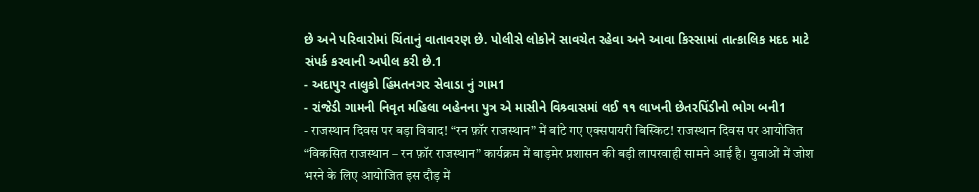છે અને પરિવારોમાં ચિંતાનું વાતાવરણ છે. પોલીસે લોકોને સાવચેત રહેવા અને આવા કિસ્સામાં તાત્કાલિક મદદ માટે સંપર્ક કરવાની અપીલ કરી છે.1
- અદાપુર તાલુકો હિંમતનગર સેવાડા નું ગામ1
- રાંજેડી ગામની નિવૃત મહિલા બહેનના પુત્ર એ માસીને વિશ્ર્વાસમાં લઈ ૧૧ લાખની છેતરપિંડીનો ભોગ બની1
- राजस्थान दिवस पर बड़ा विवाद! “रन फ़ॉर राजस्थान” में बांटे गए एक्सपायरी बिस्किट! राजस्थान दिवस पर आयोजित “विकसित राजस्थान – रन फ़ॉर राजस्थान” कार्यक्रम में बाड़मेर प्रशासन की बड़ी लापरवाही सामने आई है। युवाओं में जोश भरने के लिए आयोजित इस दौड़ में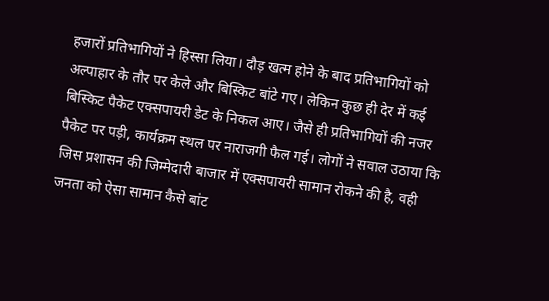हजारों प्रतिभागियों ने हिस्सा लिया। दौड़ खत्म होने के बाद प्रतिभागियों को अल्पाहार के तौर पर केले और बिस्किट बांटे गए। लेकिन कुछ ही देर में कई बिस्किट पैकेट एक्सपायरी डेट के निकल आए। जैसे ही प्रतिभागियों की नजर पैकेट पर पड़ी, कार्यक्रम स्थल पर नाराजगी फैल गई। लोगों ने सवाल उठाया कि जिस प्रशासन की जिम्मेदारी बाजार में एक्सपायरी सामान रोकने की है, वही जनता को ऐसा सामान कैसे बांट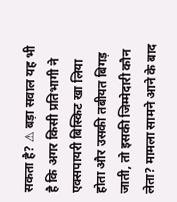सकता है? ⚠ बड़ा सवाल यह भी है कि अगर किसी प्रतिभागी ने एक्सपायरी बिस्किट खा लिया होता और उसकी तबीयत बिगड़ जाती, तो इसकी जिम्मेदारी कौन लेता? मामला सामने आने के बाद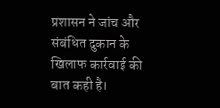प्रशासन ने जांच और संबंधित दुकान के खिलाफ कार्रवाई की बात कही है।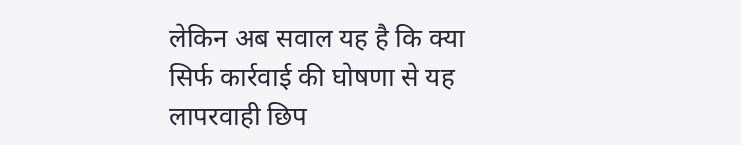लेकिन अब सवाल यह है कि क्या सिर्फ कार्रवाई की घोषणा से यह लापरवाही छिप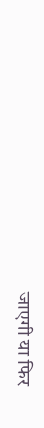जाएगी या फिर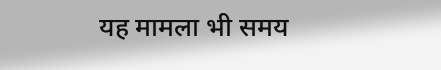यह मामला भी समय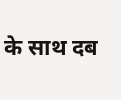के साथ दब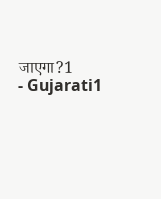जाएगा?1
- Gujarati1